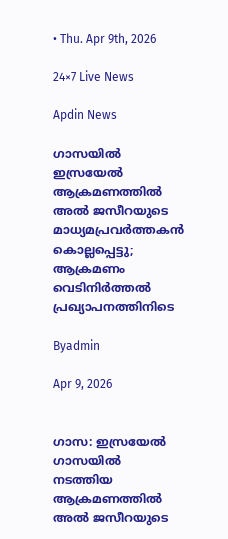• Thu. Apr 9th, 2026

24×7 Live News

Apdin News

ഗാസയിൽ ഇസ്രയേൽ ആക്രമണത്തിൽ അൽ ജസീറയുടെ മാധ്യമപ്രവർത്തകൻ കൊല്ലപ്പെട്ടു; ആക്രമണം വെടിനിർത്തൽ പ്രഖ്യാപനത്തിനിടെ

Byadmin

Apr 9, 2026


ഗാസ: ഇസ്രയേൽ ഗാസയിൽ നടത്തിയ ആക്രമണത്തിൽ അൽ ജസീറയുടെ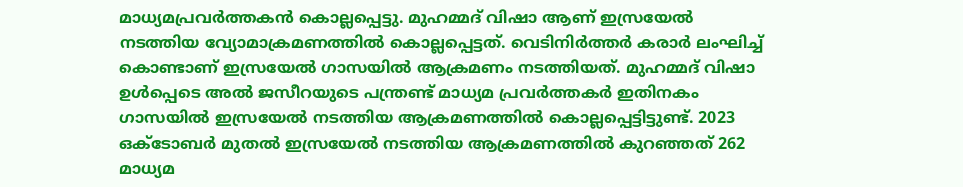മാധ്യമപ്രവർത്തകൻ കൊല്ലപ്പെട്ടു. മുഹമ്മദ് വിഷാ ആണ് ഇസ്രയേൽ നടത്തിയ വ്യോമാക്രമണത്തിൽ കൊല്ലപ്പെട്ടത്. വെടിനിർത്തർ കരാർ ലംഘിച്ച് കൊണ്ടാണ് ഇസ്രയേൽ ഗാസയിൽ ആക്രമണം നടത്തിയത്. മുഹമ്മദ് വിഷാ ഉൾപ്പെടെ അൽ ജസീറയുടെ പന്ത്രണ്ട് മാധ്യമ പ്രവർത്തകർ ഇതിനകം ഗാസയിൽ ഇസ്രയേൽ നടത്തിയ ആക്രമണത്തിൽ കൊല്ലപ്പെട്ടിട്ടുണ്ട്. 2023 ഒക്ടോബർ മുതൽ ഇസ്രയേൽ നടത്തിയ ആക്രമണത്തിൽ കുറഞ്ഞത് 262 മാധ്യമ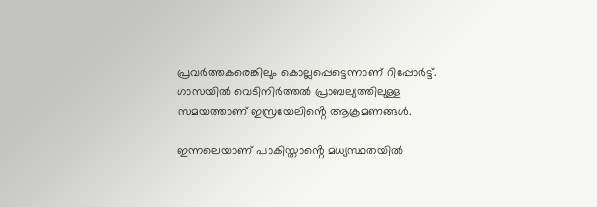പ്രവർത്തകരെങ്കിലും കൊല്ലപ്പെട്ടെന്നാണ് റിപ്പോർട്ട്. ഗാസയിൽ വെടിനിർത്തൽ പ്രാബല്യത്തിലുള്ള സമയത്താണ് ഇസ്രയേലിൻ്റെ ആക്രമണങ്ങൾ.

ഇന്നലെയാണ് പാകിസ്താൻ്റെ മധ്യസ്ഥതയിൽ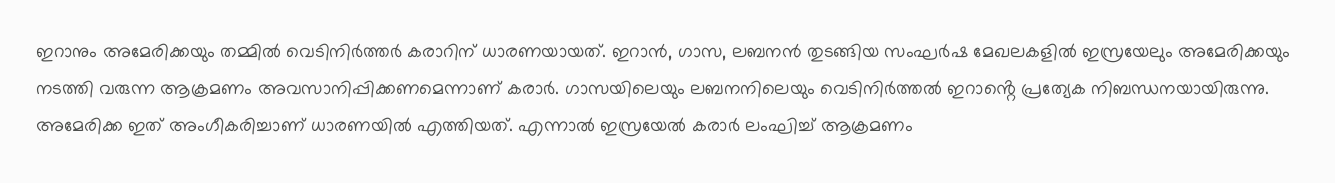ഇറാനും അമേരിക്കയും തമ്മിൽ വെടിനിർത്തർ കരാറിന് ധാരണയായത്. ഇറാൻ, ഗാസ, ലബനൻ തുടങ്ങിയ സംഘർഷ മേഖലകളിൽ ഇസ്രയേലും അമേരിക്കയും നടത്തി വരുന്ന ആക്രമണം അവസാനിപ്പിക്കണമെന്നാണ് കരാർ. ഗാസയിലെയും ലബനനിലെയും വെടിനിർത്തൽ ഇറാൻ്റെ പ്രത്യേക നിബന്ധനയായിരുന്നു. അമേരിക്ക ഇത് അംഗീകരിച്ചാണ് ധാരണയിൽ എത്തിയത്. എന്നാൽ ഇസ്രയേൽ കരാർ ലംഘിച്ച് ആക്രമണം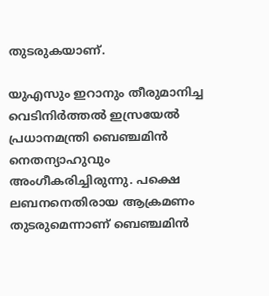തുടരുകയാണ്.

യുഎസും ഇറാനും തീരുമാനിച്ച വെടിനിർത്തൽ ഇസ്രയേൽ പ്രധാനമന്ത്രി ബെഞ്ചമിൻ നെതന്യാഹുവും അംഗീകരിച്ചിരുന്നു. പക്ഷെ ലബനനെതിരായ ആക്രമണം തുടരുമെന്നാണ് ബെഞ്ചമിൻ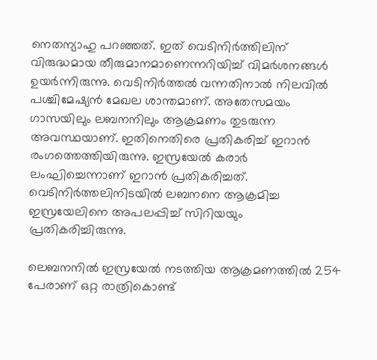നെതന്യാഹു പറഞ്ഞത്. ഇത് വെടിനിർത്തിലിന് വിരുദ്ധമായ തീരുമാനമാണെന്നറിയിച്ച് വിമർശനങ്ങൾ ഉയർന്നിരുന്നു. വെടിനിർത്തൽ വന്നതിനാൽ നിലവിൽ പശ്ചിമേഷ്യൻ മേഖല ശാന്തമാണ്. അതേസമയം ഗാസയിലും ലബനനിലും ആക്രമണം തുടരുന്ന അവസ്ഥയാണ്. ഇതിനെതിരെ പ്രതികരിച്ച് ഇറാൻ രംഗത്തെത്തിയിരുന്നു. ഇസ്രയേൽ കരാർ ലംഘിച്ചെന്നാണ് ഇറാൻ പ്രതികരിച്ചത്. വെടിനിർത്തലിനിടയിൽ ലബനനെ ആക്രമിച്ച ഇസ്രയേലിനെ അപലപ്പിച്ച് സിറിയയും പ്രതികരിച്ചിരുന്നു.

ലെബനനില്‍ ഇസ്രയേല്‍ നടത്തിയ ആക്രമണത്തിൽ 254 പേരാണ് ഒറ്റ രാത്രികൊണ്ട്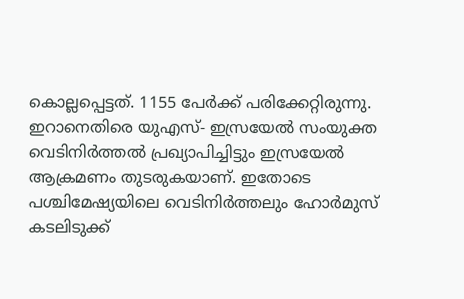കൊല്ലപ്പെട്ടത്. 1155 പേര്‍ക്ക് പരിക്കേറ്റിരുന്നു. ഇറാനെതിരെ യുഎസ്- ഇസ്രയേല്‍ സംയുക്ത വെടിനിര്‍ത്തല്‍ പ്രഖ്യാപിച്ചിട്ടും ഇസ്രയേല്‍ ആക്രമണം തുടരുകയാണ്. ഇതോടെ പശ്ചിമേഷ്യയിലെ വെടിനിര്‍ത്തലും ഹോർമുസ് കടലിടുക്ക്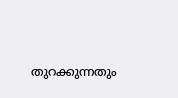തുറക്കുന്നതും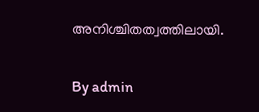അനിശ്ചിതത്വത്തിലായി.

By admin